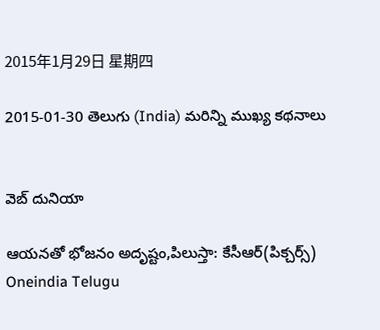2015年1月29日 星期四

2015-01-30 తెలుగు (India) మరిన్ని ముఖ్య కథనాలు


వెబ్ దునియా

ఆయనతో భోజనం అదృష్టం,పిలుస్తా: కేసీఆర్(పిక్చర్స్)
Oneindia Telugu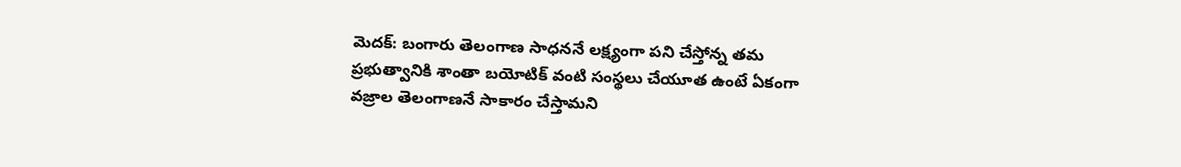మెదక్: బంగారు తెలంగాణ సాధననే లక్ష్యంగా పని చేస్తోన్న తమ ప్రభుత్వానికి శాంతా బయోటిక్ వంటి సంస్థలు చేయూత ఉంటే ఏకంగా వజ్రాల తెలంగాణనే సాకారం చేస్తామని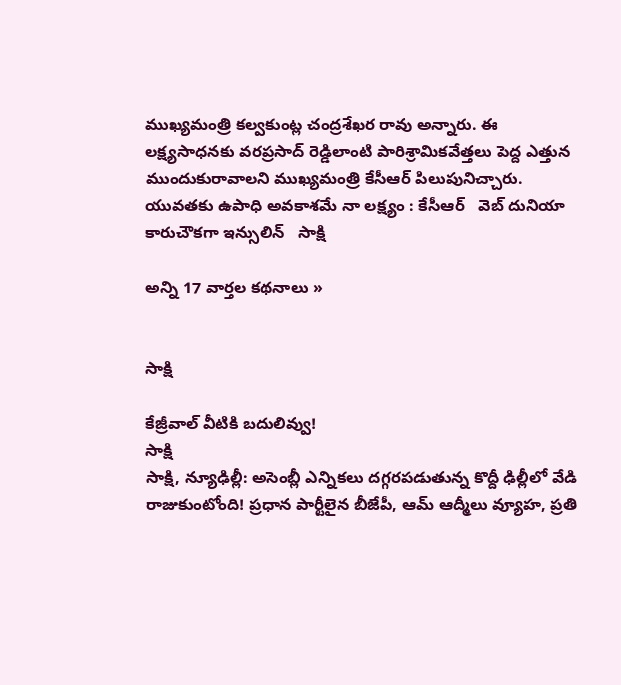ముఖ్యమంత్రి కల్వకుంట్ల చంద్రశేఖర రావు అన్నారు. ఈ లక్ష్యసాధనకు వరప్రసాద్ రెడ్డిలాంటి పారిశ్రామికవేత్తలు పెద్ద ఎత్తున ముందుకురావాలని ముఖ్యమంత్రి కేసీఆర్ పిలుపునిచ్చారు.
యువతకు ఉపాధి అవకాశమే నా లక్ష్యం : కేసీఆర్   వెబ్ దునియా
కారుచౌకగా ఇన్సులిన్   సాక్షి

అన్ని 17 వార్తల కథనాలు »


సాక్షి

కేజ్రీవాల్ వీటికి బదులివ్వు!
సాక్షి
సాక్షి, న్యూఢిల్లీ: అసెంబ్లీ ఎన్నికలు దగ్గరపడుతున్న కొద్దీ ఢిల్లీలో వేడి రాజుకుంటోంది! ప్రధాన పార్టీలైన బీజేపీ, ఆమ్ ఆద్మీలు వ్యూహ, ప్రతి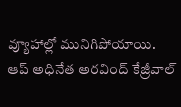వ్యూహాల్లో మునిగిపోయాయి. ఆప్ అధినేత అరవింద్ కేజ్రీవాల్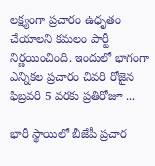లక్ష్యంగా ప్రచారం ఉధృతం చేయాలని కమలం పార్టీ నిర్ణయించింది. ఇందులో భాగంగా ఎన్నికల ప్రచారం చివరి రోజైన ఫిబ్రవరి 5 వరకు ప్రతిరోజూ ...

భారీ స్థాయిలో బీజేపీ ప్రచార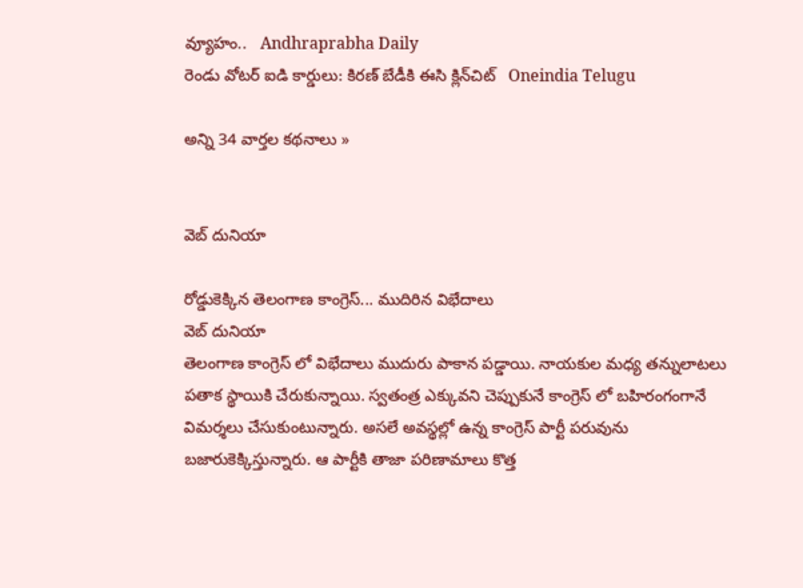వ్యూహం..   Andhraprabha Daily
రెండు వోటర్ ఐడి కార్డులు: కిరణ్ బేడీకి ఈసి క్లిన్‌చిట్   Oneindia Telugu

అన్ని 34 వార్తల కథనాలు »


వెబ్ దునియా

రోడ్డుకెక్కిన తెలంగాణ కాంగ్రెస్... ముదిరిన విభేదాలు
వెబ్ దునియా
తెలంగాణ కాంగ్రెస్ లో విభేదాలు ముదురు పాకాన పడ్డాయి. నాయకుల మధ్య తన్నులాటలు పతాక స్థాయికి చేరుకున్నాయి. స్వతంత్ర ఎక్కువని చెప్పుకునే కాంగ్రెస్ లో బహిరంగంగానే విమర్శలు చేసుకుంటున్నారు. అసలే అవస్థల్లో ఉన్న కాంగ్రెస్ పార్టీ పరువును బజారుకెక్కిస్తున్నారు. ఆ పార్టీకి తాజా పరిణామాలు కొత్త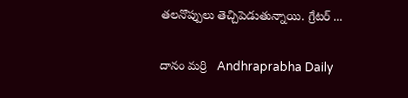తలనొప్పులు తెచ్చిపెడుతున్నాయి. గ్రేటర్‌ ...

దానం మర్రి   Andhraprabha Daily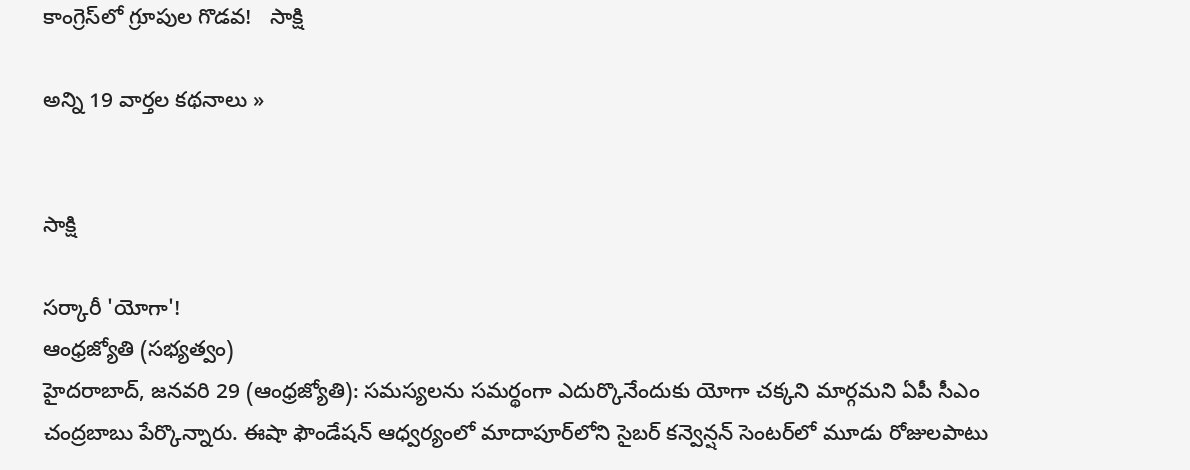కాంగ్రెస్‌లో గ్రూపుల గొడవ!   సాక్షి

అన్ని 19 వార్తల కథనాలు »


సాక్షి

సర్కారీ 'యోగా'!
ఆంధ్రజ్యోతి (సభ్యత్వం)
హైదరాబాద్‌, జనవరి 29 (ఆంధ్రజ్యోతి): సమస్యలను సమర్థంగా ఎదుర్కొనేందుకు యోగా చక్కని మార్గమని ఏపీ సీఎం చంద్రబాబు పేర్కొన్నారు. ఈషా ఫౌండేషన్‌ ఆధ్వర్యంలో మాదాపూర్‌లోని సైబర్‌ కన్వెన్షన్‌ సెంటర్‌లో మూడు రోజులపాటు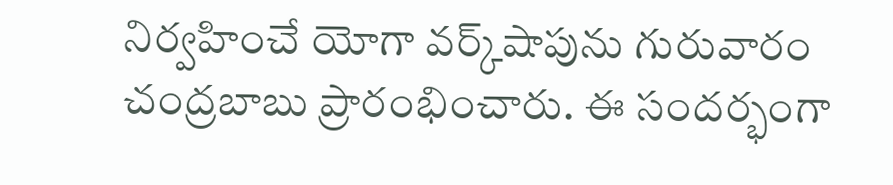నిర్వహించే యోగా వర్క్‌షాపును గురువారం చంద్రబాబు ప్రారంభించారు. ఈ సందర్భంగా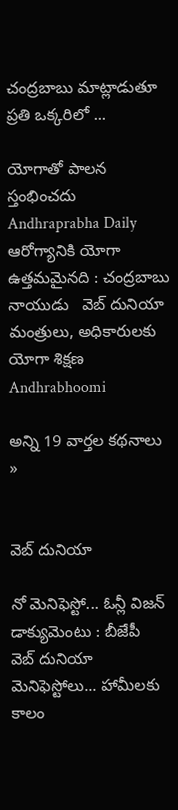చంద్రబాబు మాట్లాడుతూ ప్రతి ఒక్కరిలో ...

యోగాతో పాలన స్తంభించదు   Andhraprabha Daily
ఆరోగ్యానికి యోగా ఉత్తమమైనది : చంద్రబాబు నాయుడు   వెబ్ దునియా
మంత్రులు, అధికారులకు యోగా శిక్షణ   Andhrabhoomi

అన్ని 19 వార్తల కథనాలు »


వెబ్ దునియా

నో మెనిఫెస్టో... ఓన్లీ విజన్ డాక్యుమెంటు : బీజేపీ
వెబ్ దునియా
మెనిఫెస్టోలు... హామీలకు కాలం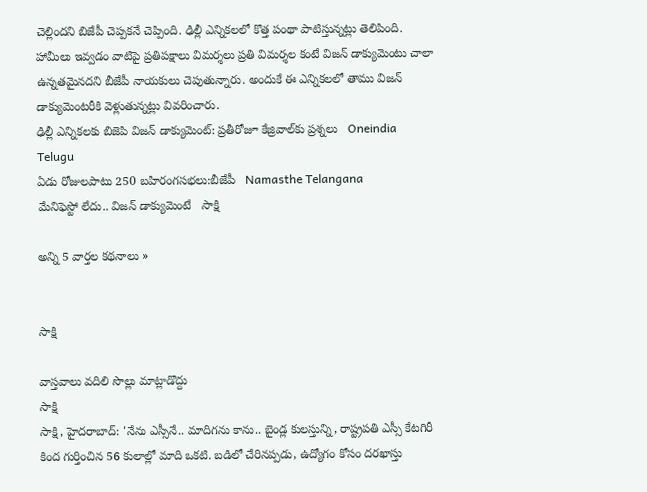చెల్లిందని బిజేపీ చెప్పకనే చెప్పింది. ఢిల్లీ ఎన్నికలలో కొత్త పంథా పాటిస్తున్నట్లు తెలిపింది. హామీలు ఇవ్వడం వాటిపై ప్రతిపక్షాలు విమర్శలు ప్రతి విమర్శల కంటే విజన్ డాక్యుమెంటు చాలా ఉన్నతమైనదని బీజేపీ నాయకులు చెపుతున్నారు. అందుకే ఈ ఎన్నికలలో తాము విజన్ డాక్యుమెంటరీకి వెళ్లుతున్నట్లు వివరించారు.
ఢిల్లీ ఎన్నికలకు బిజెపి విజన్ డాక్యుమెంట్: ప్రతీరోజూ కేజ్రివాల్‌కు ప్రశ్నలు   Oneindia Telugu
ఏడు రోజులపాటు 250 బహిరంగసభలు:బీజేపీ   Namasthe Telangana
మేనిఫెస్టో లేదు.. విజన్ డాక్యుమెంటే   సాక్షి

అన్ని 5 వార్తల కథనాలు »


సాక్షి

వాస్తవాలు వదిలి సొల్లు మాట్లాడొద్దు
సాక్షి
సాక్షి, హైదరాబాద్: 'నేను ఎస్సీనే.. మాదిగను కాను.. బైండ్ల కులస్తున్ని, రాష్ట్రపతి ఎస్సీ కేటగిరీ కింద గుర్తించిన 56 కులాల్లో మాది ఒకటి. బడిలో చేరినప్పడు, ఉద్యోగం కోసం దరఖాస్తు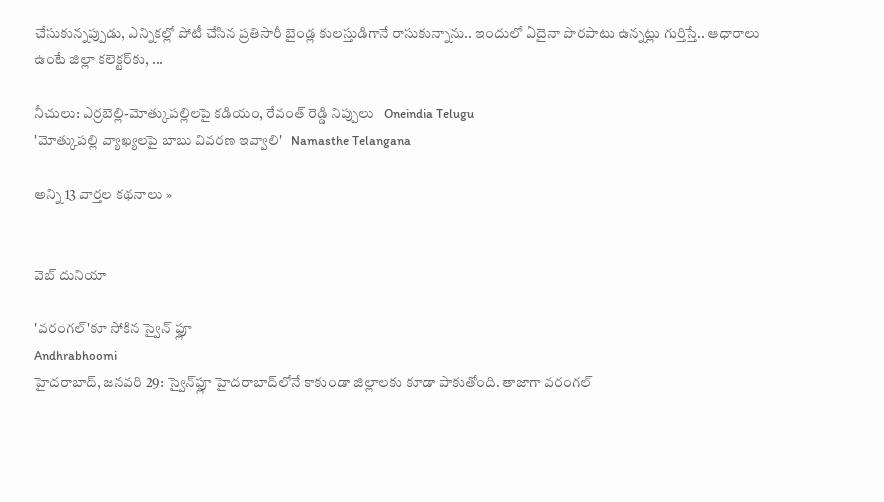చేసుకున్నప్పుడు, ఎన్నికల్లో పోటీ చేసిన ప్రతిసారీ బైండ్ల కులస్తుడిగానే రాసుకున్నాను.. ఇందులో ఏదైనా పొరపాటు ఉన్నట్లు గుర్తిస్తే.. ఆధారాలు ఉంటే జిల్లా కలెక్టర్‌కు, ...

నీచులు: ఎర్రబెల్లి-మోత్కుపల్లిలపై కడియం, రేవంత్ రెడ్డి నిప్పులు   Oneindia Telugu
'మోత్కుపల్లి వ్యాఖ్యలపై బాబు వివరణ ఇవ్వాలి'   Namasthe Telangana

అన్ని 13 వార్తల కథనాలు »


వెబ్ దునియా

'వరంగల్'కూ సోకిన స్వైన్ ఫ్లూ
Andhrabhoomi
హైదరాబాద్, జనవరి 29: స్వైన్‌ఫ్లూ హైదరాబాద్‌లోనే కాకుండా జిల్లాలకు కూడా పాకుతోంది. తాజాగా వరంగల్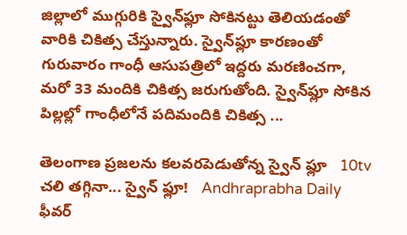జిల్లాలో ముగ్గురికి స్వైన్‌ఫ్లూ సోకినట్టు తెలియడంతో వారికి చికిత్స చేస్తున్నారు. స్వైన్‌ఫ్లూ కారణంతో గురువారం గాంధీ ఆసుపత్రిలో ఇద్దరు మరణించగా, మరో 33 మందికి చికిత్స జరుగుతోంది. స్వైన్‌ఫ్లూ సోకిన పిల్లల్లో గాంధీలోనే పదిమందికి చికిత్స ...

తెలంగాణ ప్రజలను కలవరపెడుతోన్న స్వైన్‌ ఫ్లూ   10tv
చలి తగ్గినా... స్వైన్‌ ఫ్లూ!   Andhraprabha Daily
ఫీవర్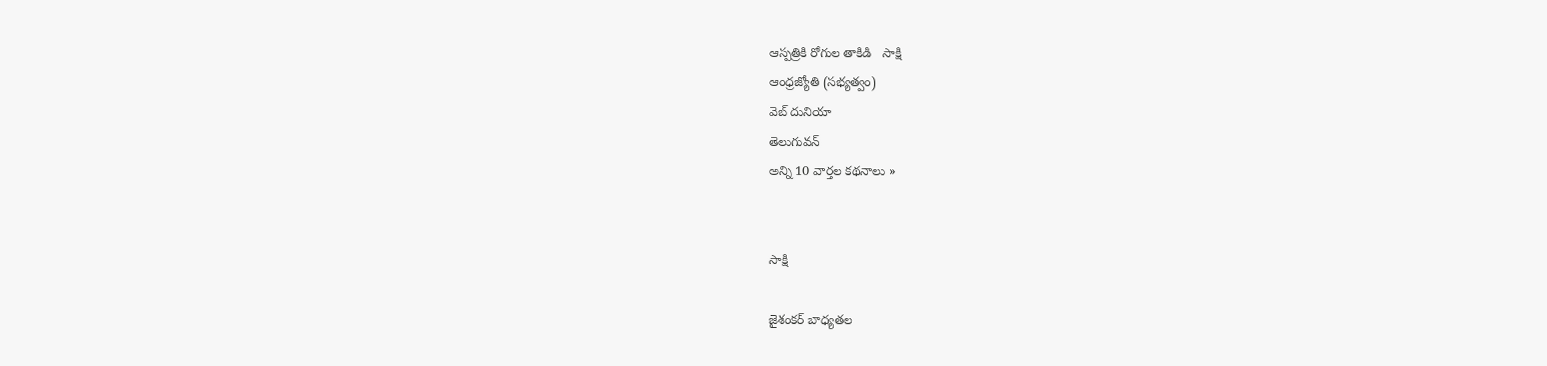ఆస్పత్రికి రోగుల తాకిడి   సాక్షి
ఆంధ్రజ్యోతి (సభ్యత్వం)
వెబ్ దునియా
తెలుగువన్
అన్ని 10 వార్తల కథనాలు »


సాక్షి

జైశంకర్ బాధ్యతల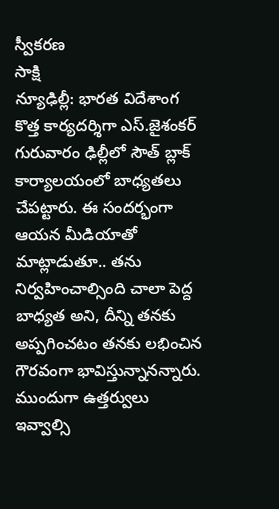స్వీకరణ
సాక్షి
న్యూఢిల్లీ: భారత విదేశాంగ కొత్త కార్యదర్శిగా ఎస్.జైశంకర్ గురువారం ఢిల్లీలో సౌత్ బ్లాక్ కార్యాలయంలో బాధ్యతలు చేపట్టారు. ఈ సందర్భంగా ఆయన మీడియాతో మాట్లాడుతూ.. తను నిర్వహించాల్సింది చాలా పెద్ద బాధ్యత అని, దీన్ని తనకు అప్పగించటం తనకు లభించిన గౌరవంగా భావిస్తున్నానన్నారు. ముందుగా ఉత్తర్వులు ఇవ్వాల్సి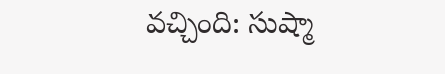వచ్చింది: సుష్మా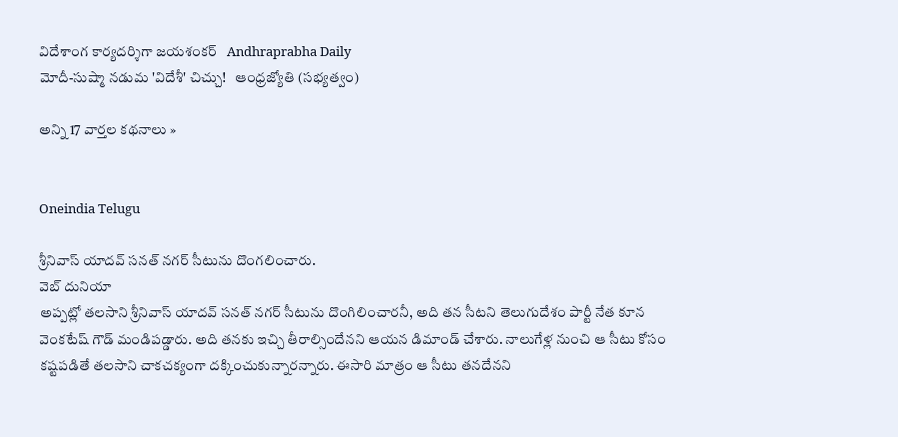విదేశాంగ కార్యదర్శిగా జయశంకర్‌   Andhraprabha Daily
మోదీ-సుష్మా నడుమ 'విదేశీ' చిచ్చు!   ఆంధ్రజ్యోతి (సభ్యత్వం)

అన్ని 17 వార్తల కథనాలు »


Oneindia Telugu

శ్రీనివాస్ యాదవ్ సనత్ నగర్ సీటును దొంగలించారు.
వెబ్ దునియా
అప్పట్లో తలసాని శ్రీనివాస్ యాదవ్ సనత్ నగర్ సీటును దొంగిలించారనీ, అది తన సీటని తెలుగుదేశం పార్టీ నేత కూన వెంకటేష్ గౌడ్ మండిపడ్డారు. అది తనకు ఇచ్చి తీరాల్సిందేనని ఆయన డిమాండ్ చేశారు. నాలుగేళ్ల నుంచి ఆ సీటు కోసం కష్టపడితే తలసాని చాకచక్యంగా దక్కించుకున్నారన్నారు. ఈసారి మాత్రం ఆ సీటు తనదేనని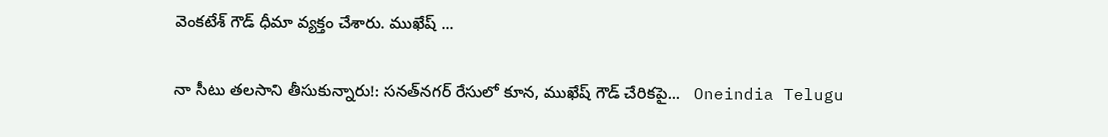వెంకటేశ్ గౌడ్ ధీమా వ్యక్తం చేశారు. ముఖేష్ ...

నా సీటు తలసాని తీసుకున్నారు!: సనత్‌నగర్ రేసులో కూన, ముఖేష్ గౌడ్ చేరికపై...   Oneindia Telugu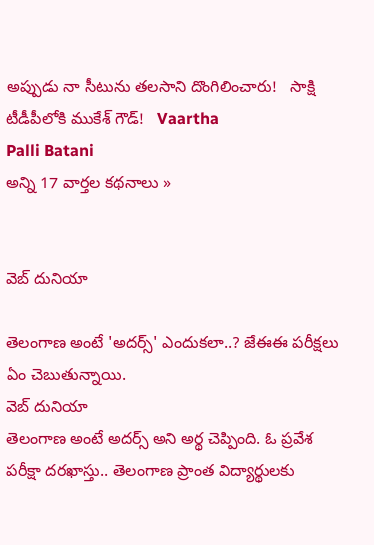అప్పుడు నా సీటును తలసాని దొంగిలించారు!   సాక్షి
టీడీపీలోకి ముకేశ్‌ గౌడ్!   Vaartha
Palli Batani
అన్ని 17 వార్తల కథనాలు »


వెబ్ దునియా

తెలంగాణ అంటే 'అదర్స్' ఎందుకలా..? జేఈఈ పరీక్షలు ఏం చెబుతున్నాయి.
వెబ్ దునియా
తెలంగాణ అంటే అదర్స్ అని అర్థ చెప్పింది. ఓ ప్రవేశ పరీక్షా దరఖాస్తు.. తెలంగాణ ప్రాంత విద్యార్థులకు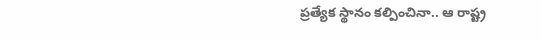ప్రత్యేక స్థానం కల్పించినా.. ఆ రాష్ట్ర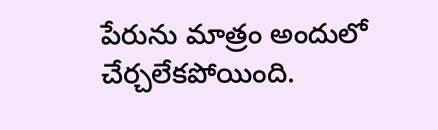పేరును మాత్రం అందులో చేర్చలేకపోయింది.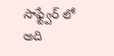సాఫ్ట్వేర్ లో అది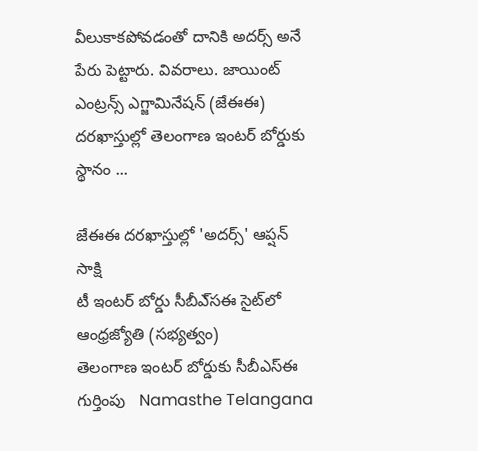వీలుకాకపోవడంతో దానికి అదర్స్ అనే పేరు పెట్టారు. వివరాలు. జాయింట్ ఎంట్రన్స్ ఎగ్జామినేషన్ (జేఈఈ) దరఖాస్తుల్లో తెలంగాణ ఇంటర్ బోర్డుకు స్థానం ...

జేఈఈ దరఖాస్తుల్లో 'అదర్స్' ఆప్షన్   సాక్షి
టీ ఇంటర్‌ బోర్డు సీబీఎ్‌సఈ సైట్‌లో   ఆంధ్రజ్యోతి (సభ్యత్వం)
తెలంగాణ ఇంటర్ బోర్డుకు సీబీఎస్‌ఈ గుర్తింపు   Namasthe Telangana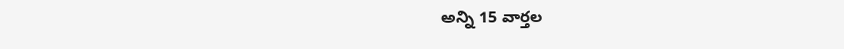అన్ని 15 వార్తల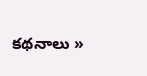కథనాలు »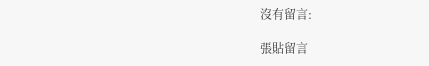沒有留言:

張貼留言